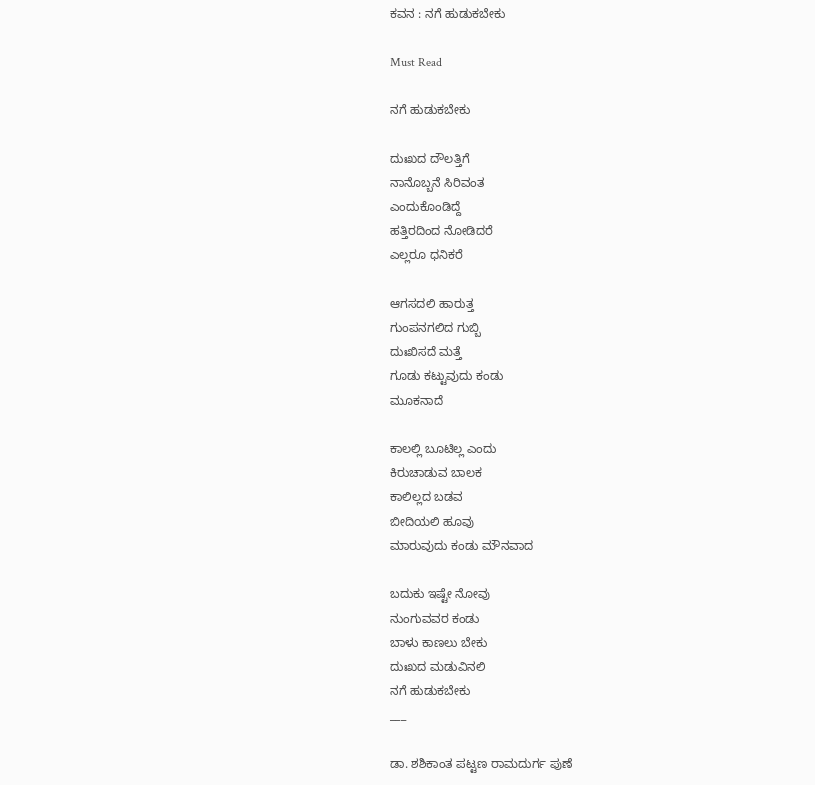ಕವನ : ನಗೆ ಹುಡುಕಬೇಕು

Must Read

ನಗೆ ಹುಡುಕಬೇಕು

ದುಃಖದ ದೌಲತ್ತಿಗೆ
ನಾನೊಬ್ಬನೆ ಸಿರಿವಂತ
ಎಂದುಕೊಂಡಿದ್ದೆ
ಹತ್ತಿರದಿಂದ ನೋಡಿದರೆ
ಎಲ್ಲರೂ ಧನಿಕರೆ

ಆಗಸದಲಿ ಹಾರುತ್ತ
ಗುಂಪನಗಲಿದ ಗುಬ್ಬಿ
ದುಃಖಿಸದೆ ಮತ್ತೆ
ಗೂಡು ಕಟ್ಟುವುದು ಕಂಡು
ಮೂಕನಾದೆ

ಕಾಲಲ್ಲಿ ಬೂಟಿಲ್ಲ ಎಂದು
ಕಿರುಚಾಡುವ ಬಾಲಕ
ಕಾಲಿಲ್ಲದ ಬಡವ
ಬೀದಿಯಲಿ ಹೂವು
ಮಾರುವುದು ಕಂಡು ಮೌನವಾದ

ಬದುಕು ಇಷ್ಟೇ ನೋವು
ನುಂಗುವವರ ಕಂಡು
ಬಾಳು ಕಾಣಲು ಬೇಕು
ದುಃಖದ ಮಡುವಿನಲಿ
ನಗೆ ಹುಡುಕಬೇಕು
___

ಡಾ. ಶಶಿಕಾಂತ ಪಟ್ಟಣ ರಾಮದುರ್ಗ ಪುಣೆ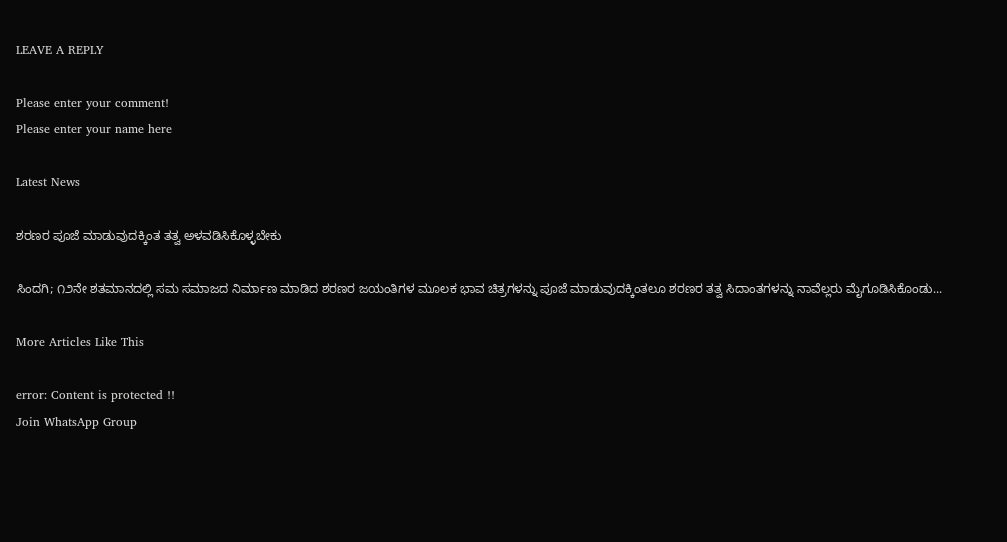LEAVE A REPLY

Please enter your comment!
Please enter your name here

Latest News

ಶರಣರ ಪೂಜೆ ಮಾಡುವುದಕ್ಕಿಂತ ತತ್ವ ಅಳವಡಿಸಿಕೊಳ್ಳಬೇಕು

ಸಿಂದಗಿ; ೧೨ನೇ ಶತಮಾನದಲ್ಲಿ ಸಮ ಸಮಾಜದ ನಿರ್ಮಾಣ ಮಾಡಿದ ಶರಣರ ಜಯಂತಿಗಳ ಮೂಲಕ ಭಾವ ಚಿತ್ರಗಳನ್ನು ಪೂಜೆ ಮಾಡುವುದಕ್ಕಿಂತಲೂ ಶರಣರ ತತ್ವ ಸಿದಾಂತಗಳನ್ನು ನಾವೆಲ್ಲರು ಮೈಗೂಡಿಸಿಕೊಂಡು...

More Articles Like This

error: Content is protected !!
Join WhatsApp Group